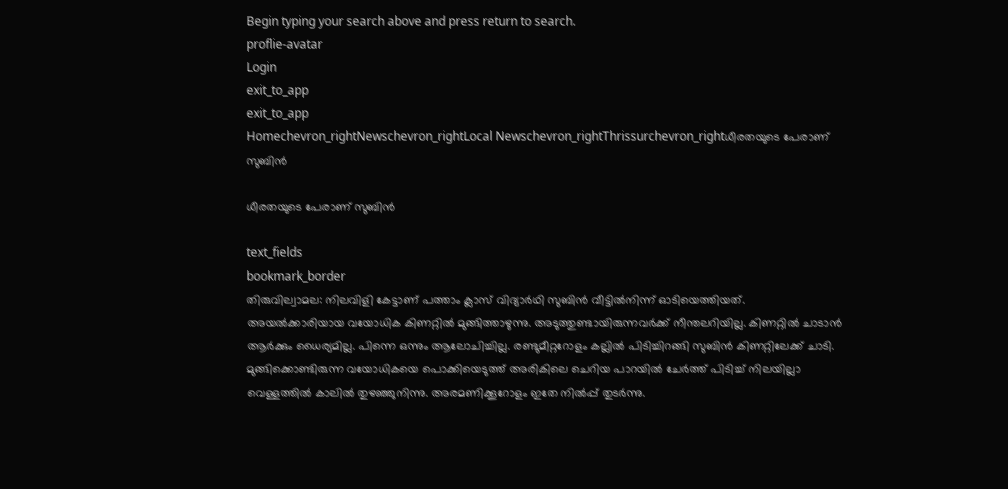Begin typing your search above and press return to search.
proflie-avatar
Login
exit_to_app
exit_to_app
Homechevron_rightNewschevron_rightLocal Newschevron_rightThrissurchevron_rightധീരതയുടെ പേരാണ് സുബിൻ

ധീരതയുടെ പേരാണ് സുബിൻ

text_fields
bookmark_border
തിരുവില്വാമല: നിലവിളി കേട്ടാണ് പത്താം ക്ലാസ് വിദ്യാർഥി സുബിൻ വീട്ടിൽനിന്ന് ഓടിയെത്തിയത്. അയൽക്കാരിയായ വയോധിക കിണറ്റിൽ മുങ്ങിത്താഴുന്നു. അടുത്തുണ്ടായിരുന്നവർക്ക് നീന്തലറിയില്ല. കിണറ്റിൽ ചാടാൻ ആർക്കും ധൈര്യമില്ല. പിന്നെ ഒന്നും ആലോചിച്ചില്ല. രണ്ടുമീറ്ററോളം കല്ലിൽ പിടിച്ചിറങ്ങി സുബിൻ കിണറ്റിലേക്ക് ചാടി. മുങ്ങിക്കൊണ്ടിരുന്ന വയോധികയെ പൊക്കിയെടുത്ത് അരികിലെ ചെറിയ പാറയിൽ ചേർത്ത് പിടിച്ച് നിലയില്ലാ വെള്ളത്തിൽ കാലിൽ തുഴഞ്ഞുനിന്നു. അരമണിക്കൂറോളം ഇതേ നിൽപ്പ് തുടർന്നു.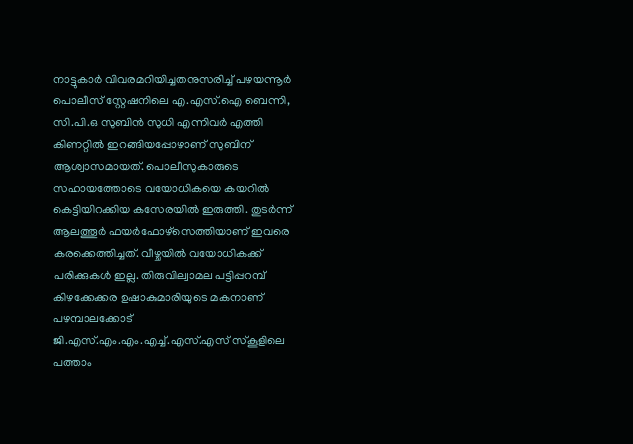നാട്ടുകാർ വിവരമറിയിച്ചതനുസരിച്ച് പഴയന്നൂർ പൊലീസ് സ്റ്റേഷനിലെ എ.എസ്.ഐ ബെന്നി, സി.പി.ഒ സുബിൻ സുധി എന്നിവർ എത്തി കിണറ്റിൽ ഇറങ്ങിയപ്പോഴാണ് സുബിന് ആശ്വാസമായത്. പൊലീസുകാരുടെ സഹായത്തോടെ വയോധികയെ കയറിൽ കെട്ടിയിറക്കിയ കസേരയിൽ ഇരുത്തി. തുടർന്ന് ആലത്തൂർ ഫയർഫോഴ്സെത്തിയാണ് ഇവരെ കരക്കെത്തിച്ചത്. വീഴ്ചയിൽ വയോധികക്ക് പരിക്കുകൾ ഇല്ല. തിരുവില്വാമല പട്ടിപ്പറമ്പ് കിഴക്കേക്കര ഉഷാകുമാരിയുടെ മകനാണ് പഴമ്പാലക്കോട് ജി.എസ്.എം.എം.എച്ച്.എസ്.എസ് സ്കൂളിലെ പത്താം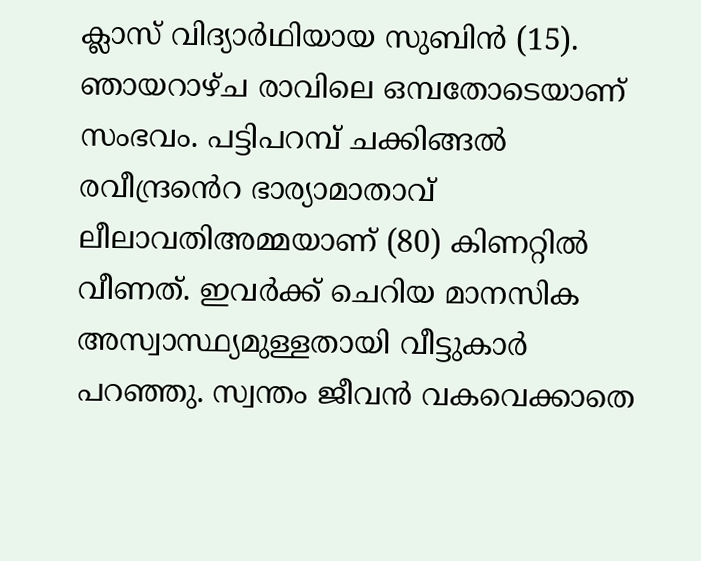ക്ലാസ് വിദ്യാർഥിയായ സുബിൻ (15). ഞായറാഴ്ച രാവിലെ ഒമ്പതോടെയാണ് സംഭവം. പട്ടിപറമ്പ് ചക്കിങ്ങൽ രവീന്ദ്രൻെറ ഭാര്യാമാതാവ് ലീലാവതിഅമ്മയാണ് (80) കിണറ്റിൽ വീണത്. ഇവർക്ക് ചെറിയ മാനസിക അസ്വാസ്ഥ്യമുള്ളതായി വീട്ടുകാർ പറഞ്ഞു. സ്വന്തം ജീവൻ വകവെക്കാതെ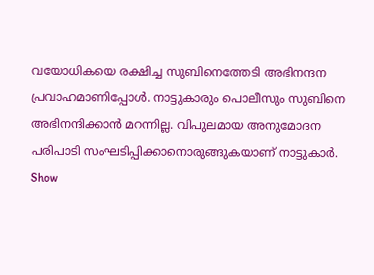വയോധികയെ രക്ഷിച്ച സുബിനെത്തേടി അഭിനന്ദന പ്രവാഹമാണിപ്പോൾ. നാട്ടുകാരും പൊലീസും സുബിനെ അഭിനന്ദിക്കാൻ മറന്നില്ല. വിപുലമായ അനുമോദന പരിപാടി സംഘടിപ്പിക്കാനൊരുങ്ങുകയാണ് നാട്ടുകാർ.
Show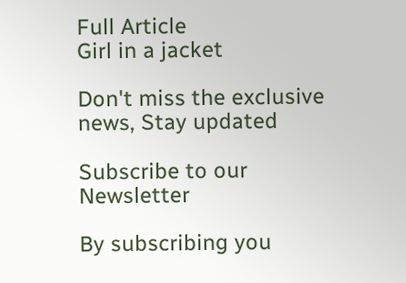Full Article
Girl in a jacket

Don't miss the exclusive news, Stay updated

Subscribe to our Newsletter

By subscribing you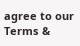agree to our Terms &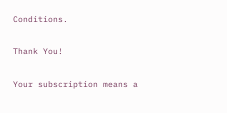Conditions.

Thank You!

Your subscription means a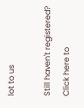lot to us

Still haven't registered? Click here to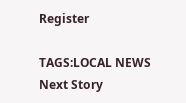Register

TAGS:LOCAL NEWS
Next Story